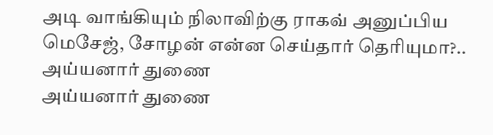அடி வாங்கியும் நிலாவிற்கு ராகவ் அனுப்பிய மெசேஜ், சோழன் என்ன செய்தார் தெரியுமா?.. அய்யனார் துணை
அய்யனார் துணை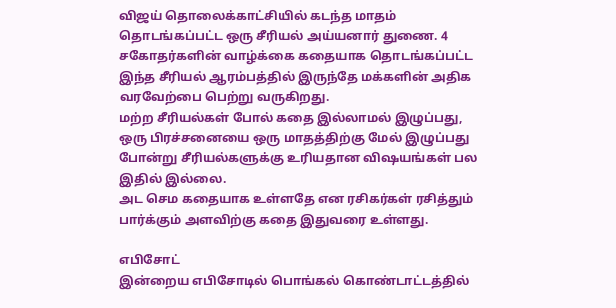விஜய் தொலைக்காட்சியில் கடந்த மாதம் தொடங்கப்பட்ட ஒரு சீரியல் அய்யனார் துணை. 4 சகோதர்களின் வாழ்க்கை கதையாக தொடங்கப்பட்ட இந்த சீரியல் ஆரம்பத்தில் இருந்தே மக்களின் அதிக வரவேற்பை பெற்று வருகிறது.
மற்ற சீரியல்கள் போல் கதை இல்லாமல் இழுப்பது, ஒரு பிரச்சனையை ஒரு மாதத்திற்கு மேல் இழுப்பது போன்று சீரியல்களுக்கு உரியதான விஷயங்கள் பல இதில் இல்லை.
அட செம கதையாக உள்ளதே என ரசிகர்கள் ரசித்தும் பார்க்கும் அளவிற்கு கதை இதுவரை உள்ளது.

எபிசோட்
இன்றைய எபிசோடில் பொங்கல் கொண்டாட்டத்தில்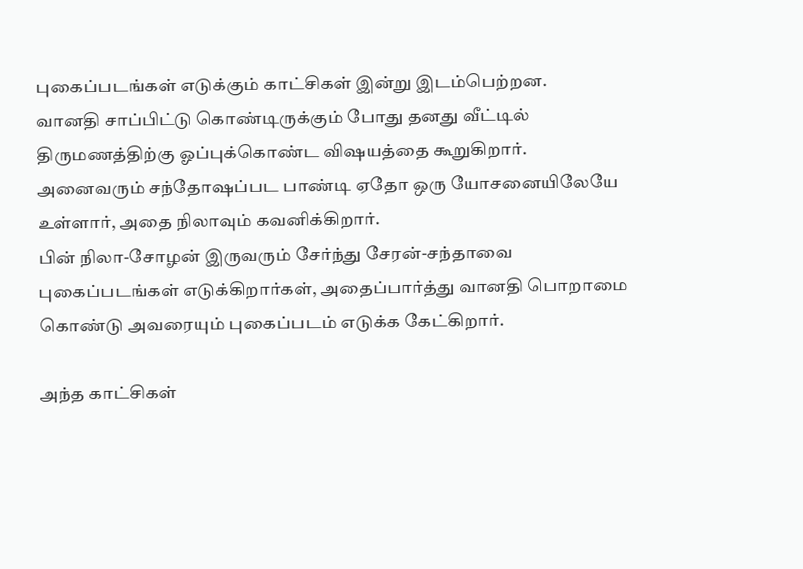புகைப்படங்கள் எடுக்கும் காட்சிகள் இன்று இடம்பெற்றன.
வானதி சாப்பிட்டு கொண்டிருக்கும் போது தனது வீட்டில் திருமணத்திற்கு ஓப்புக்கொண்ட விஷயத்தை கூறுகிறார். அனைவரும் சந்தோஷப்பட பாண்டி ஏதோ ஒரு யோசனையிலேயே உள்ளார், அதை நிலாவும் கவனிக்கிறார்.
பின் நிலா-சோழன் இருவரும் சேர்ந்து சேரன்-சந்தாவை புகைப்படங்கள் எடுக்கிறார்கள், அதைப்பார்த்து வானதி பொறாமை கொண்டு அவரையும் புகைப்படம் எடுக்க கேட்கிறார்.

அந்த காட்சிகள்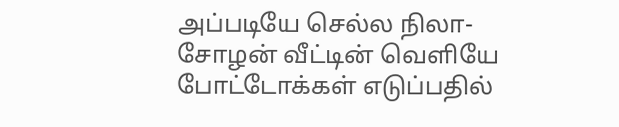அப்படியே செல்ல நிலா-சோழன் வீட்டின் வெளியே போட்டோக்கள் எடுப்பதில்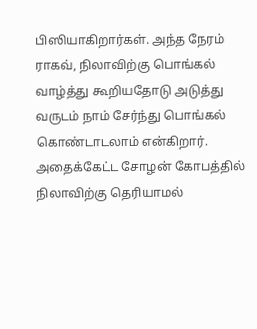பிஸியாகிறார்கள். அந்த நேரம் ராகவ், நிலாவிற்கு பொங்கல் வாழ்த்து கூறியதோடு அடுத்து வருடம் நாம் சேர்ந்து பொங்கல் கொண்டாடலாம் என்கிறார்.
அதைக்கேட்ட சோழன் கோபத்தில் நிலாவிற்கு தெரியாமல்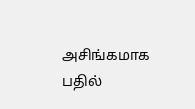அசிங்கமாக பதில்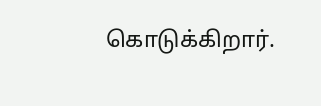கொடுக்கிறார்.